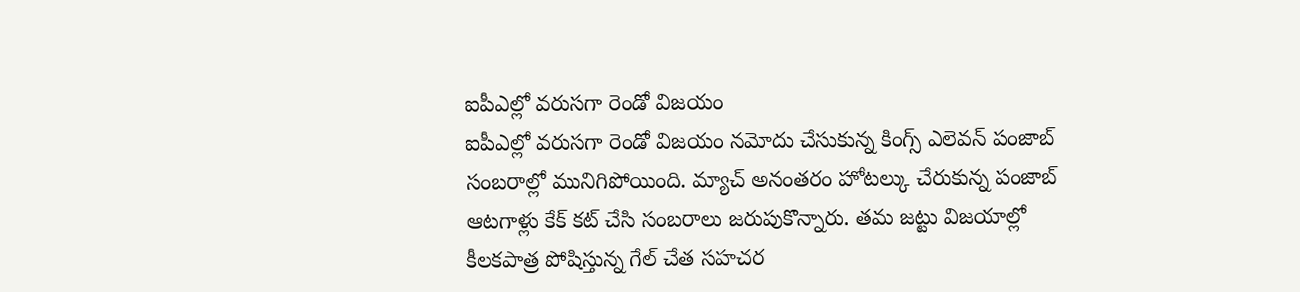ఐపీఎల్లో వరుసగా రెండో విజయం
ఐపీఎల్లో వరుసగా రెండో విజయం నమోదు చేసుకున్న కింగ్స్ ఎలెవన్ పంజాబ్ సంబరాల్లో మునిగిపోయింది. మ్యాచ్ అనంతరం హోటల్కు చేరుకున్న పంజాబ్ ఆటగాళ్లు కేక్ కట్ చేసి సంబరాలు జరుపుకొన్నారు. తమ జట్టు విజయాల్లో కీలకపాత్ర పోషిస్తున్న గేల్ చేత సహచర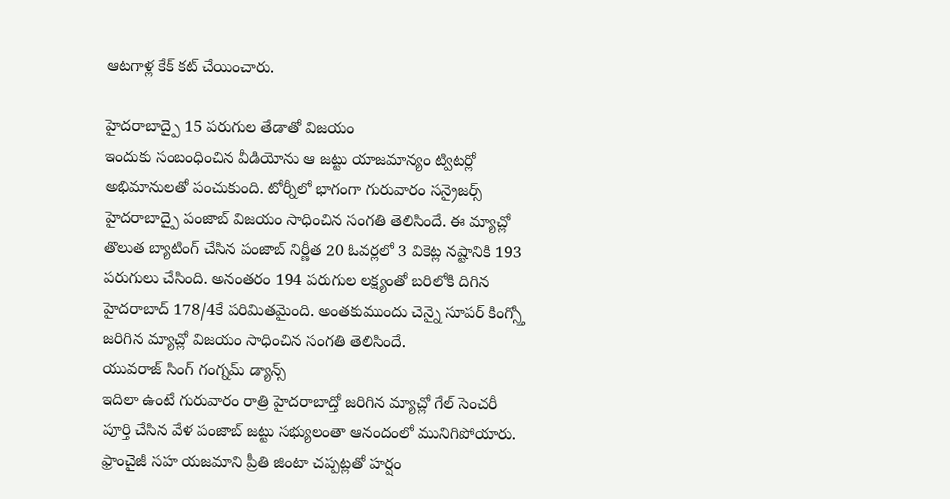ఆటగాళ్ల కేక్ కట్ చేయించారు.

హైదరాబాద్పై 15 పరుగుల తేడాతో విజయం
ఇందుకు సంబంధించిన వీడియోను ఆ జట్టు యాజమాన్యం ట్విటర్లో అభిమానులతో పంచుకుంది. టోర్నీలో భాగంగా గురువారం సన్రైజర్స్ హైదరాబాద్పై పంజాబ్ విజయం సాధించిన సంగతి తెలిసిందే. ఈ మ్యాచ్లో తొలుత బ్యాటింగ్ చేసిన పంజాబ్ నిర్ణీత 20 ఓవర్లలో 3 వికెట్ల నష్టానికి 193 పరుగులు చేసింది. అనంతరం 194 పరుగుల లక్ష్యంతో బరిలోకి దిగిన హైదరాబాద్ 178/4కే పరిమితమైంది. అంతకుముందు చెన్నై సూపర్ కింగ్స్తో జరిగిన మ్యాచ్లో విజయం సాధించిన సంగతి తెలిసిందే.
యువరాజ్ సింగ్ గంగ్నమ్ డ్యాన్స్
ఇదిలా ఉంటే గురువారం రాత్రి హైదరాబాద్తో జరిగిన మ్యాచ్లో గేల్ సెంచరీ పూర్తి చేసిన వేళ పంజాబ్ జట్టు సభ్యులంతా ఆనందంలో మునిగిపోయారు. ఫ్రాంచైజీ సహ యజమాని ప్రీతి జింటా చప్పట్లతో హర్షం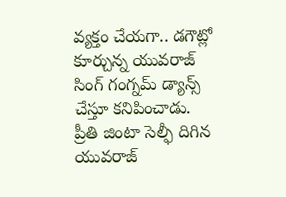వ్యక్తం చేయగా.. డగౌట్లో కూర్చున్న యువరాజ్ సింగ్ గంగ్నమ్ డ్యాన్స్ చేస్తూ కనిపించాడు.
ప్రీతి జింటా సెల్ఫీ దిగిన యువరాజ్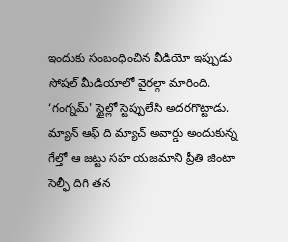ఇందుకు సంబంధించిన వీడియో ఇప్పుడు సోషల్ మీడియాలో వైరల్గా మారింది. ‘గంగ్నమ్' స్టైల్లో స్టెప్పులేసి అదరగొట్టాడు. మ్యాన్ ఆఫ్ ది మ్యాచ్ అవార్డు అందుకున్న గేల్తో ఆ జట్టు సహ యజమాని ప్రీతి జింటా సెల్ఫీ దిగి తన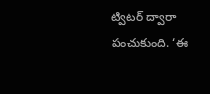ట్విటర్ ద్వారా పంచుకుంది. ‘ఈ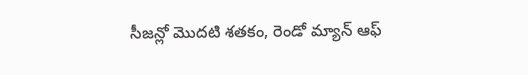సీజన్లో మొదటి శతకం, రెండో మ్యాన్ ఆఫ్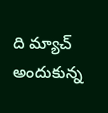ది మ్యాచ్ అందుకున్న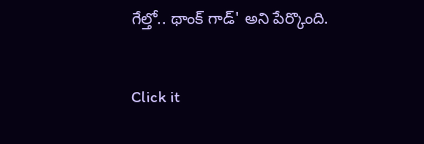గేల్తో.. థాంక్ గాడ్' అని పేర్కొంది.


Click it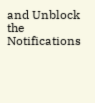and Unblock the Notifications